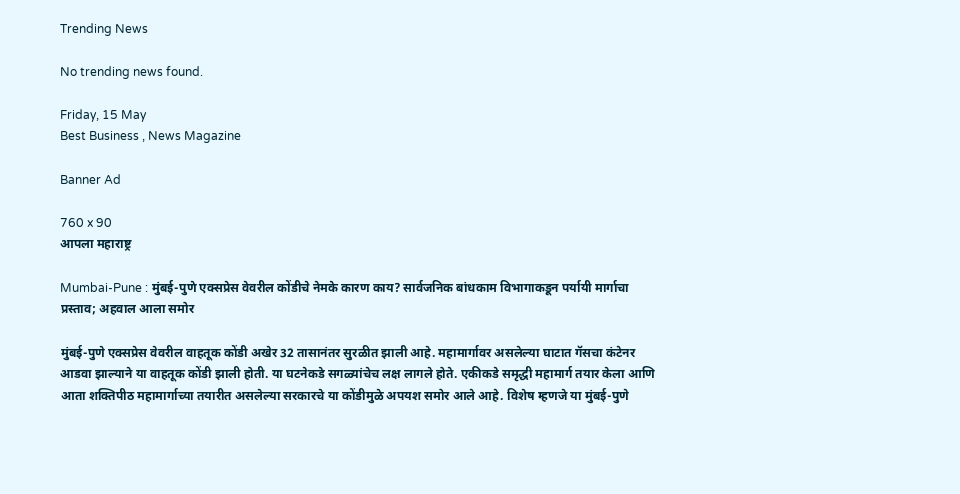Trending News

No trending news found.

Friday, 15 May
Best Business , News Magazine

Banner Ad

760 x 90
आपला महाराष्ट्र

Mumbai-Pune : मुंबई-पुणे एक्सप्रेस वेवरील कोंडीचे नेमके कारण काय? सार्वजनिक बांधकाम विभागाकडून पर्यायी मार्गाचा प्रस्ताव; अहवाल आला समोर

मुंबई-पुणे एक्सप्रेस वेवरील वाहतूक कोंडी अखेर 32 तासानंतर सुरळीत झाली आहे. महामार्गावर असलेल्या घाटात गॅसचा कंटेनर आडवा झाल्याने या वाहतूक कोंडी झाली होती. या घटनेकडे सगळ्यांचेच लक्ष लागले होते. एकीकडे समृद्धी महामार्ग तयार केला आणि आता शक्तिपीठ महामार्गाच्या तयारीत असलेल्या सरकारचे या कोंडीमुळे अपयश समोर आले आहे. विशेष म्हणजे या मुंबई-पुणे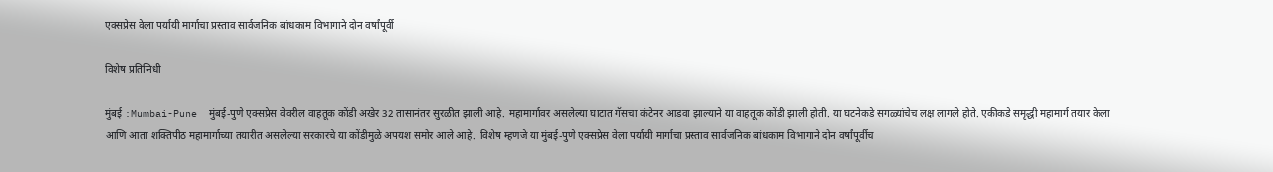एक्सप्रेस वेला पर्यायी मार्गाचा प्रस्ताव सार्वजनिक बांधकाम विभागाने दोन वर्षांपूर्वी

विशेष प्रतिनिधी

मुंबई :Mumbai-Pune  मुंबई-पुणे एक्सप्रेस वेवरील वाहतूक कोंडी अखेर 32 तासानंतर सुरळीत झाली आहे. महामार्गावर असलेल्या घाटात गॅसचा कंटेनर आडवा झाल्याने या वाहतूक कोंडी झाली होती. या घटनेकडे सगळ्यांचेच लक्ष लागले होते. एकीकडे समृद्धी महामार्ग तयार केला आणि आता शक्तिपीठ महामार्गाच्या तयारीत असलेल्या सरकारचे या कोंडीमुळे अपयश समोर आले आहे. विशेष म्हणजे या मुंबई-पुणे एक्सप्रेस वेला पर्यायी मार्गाचा प्रस्ताव सार्वजनिक बांधकाम विभागाने दोन वर्षांपूर्वीच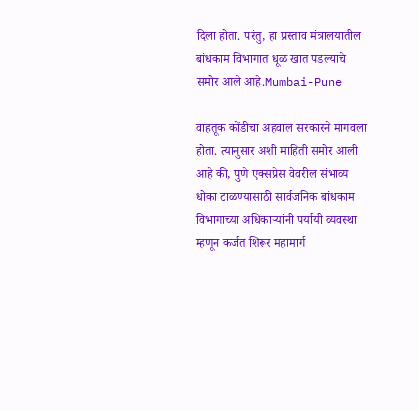दिला होता. परंतु, हा प्रस्ताव मंत्रालयातील बांधकाम विभागात धूळ खात पडल्याचे समोर आले आहे.Mumbai-Pune

वाहतूक कोंडीचा अहवाल सरकारने मागवला होता. त्यानुसार अशी माहिती समोर आली आहे की, पुणे एक्सप्रेस वेवरील संभाव्य धोका टाळण्यासाठी सार्वजनिक बांधकाम विभागाच्या अधिकाऱ्यांनी पर्यायी व्यवस्था म्हणून कर्जत शिरूर महामार्ग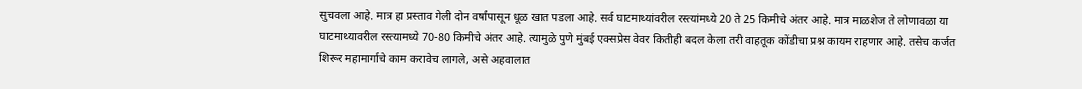सुचवला आहे. मात्र हा प्रस्ताव गेली दोन वर्षांपासून धूळ खात पडला आहे. सर्व घाटमाथ्यांवरील रस्त्यांमध्ये 20 ते 25 किमीचे अंतर आहे. मात्र माळशेज ते लोणावळा या घाटमाथ्यावरील रस्त्यामध्ये 70-80 किमीचे अंतर आहे. त्यामुळे पुणे मुंबई एक्सप्रेस वेवर कितीही बदल केला तरी वाहतूक कोंडीचा प्रश्न कायम राहणार आहे. तसेच कर्जत शिरूर महामार्गाचे काम करावेच लागले, असे अहवालात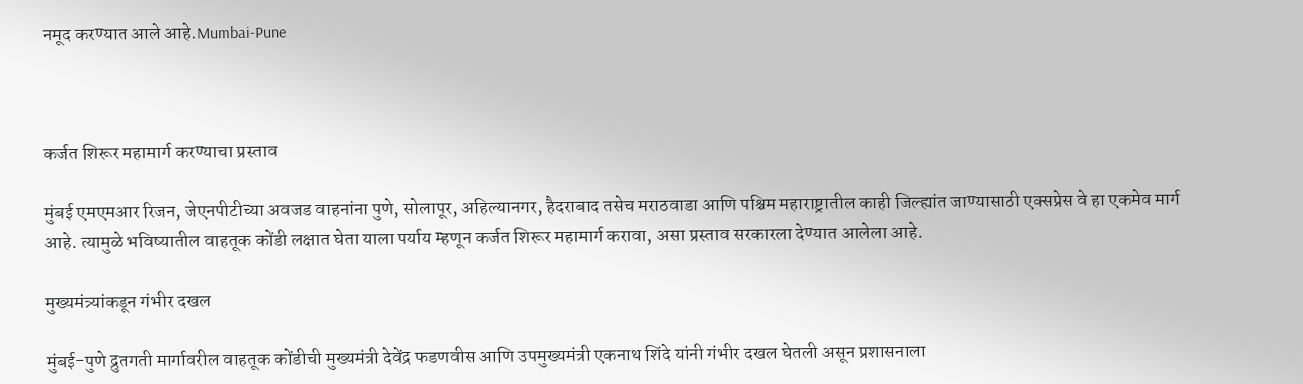नमूद करण्यात आले आहे.Mumbai-Pune



कर्जत शिरूर महामार्ग करण्याचा प्रस्ताव

मुंबई एमएमआर रिजन, जेएनपीटीच्या अवजड वाहनांना पुणे, सोलापूर, अहिल्यानगर, हैदराबाद तसेच मराठवाडा आणि पश्चिम महाराष्ट्रातील काही जिल्ह्यांत जाण्यासाठी एक्सप्रेस वे हा एकमेव मार्ग आहे. त्यामुळे भविष्यातील वाहतूक कोंडी लक्षात घेता याला पर्याय म्हणून कर्जत शिरूर महामार्ग करावा, असा प्रस्ताव सरकारला देण्यात आलेला आहे.

मुख्यमंत्र्यांकडून गंभीर दखल

मुंबई-पुणे द्रुतगती मार्गावरील वाहतूक कोंडीची मुख्यमंत्री देवेंद्र फडणवीस आणि उपमुख्यमंत्री एकनाथ शिंदे यांनी गंभीर दखल घेतली असून प्रशासनाला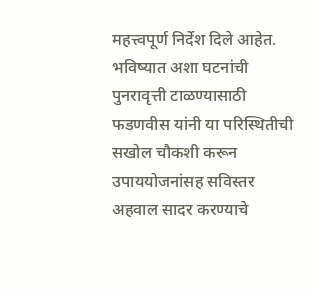महत्त्वपूर्ण निर्देश दिले आहेत. भविष्यात अशा घटनांची पुनरावृत्ती टाळण्यासाठी फडणवीस यांनी या परिस्थितीची सखोल चौकशी करून उपाययोजनांसह सविस्तर अहवाल सादर करण्याचे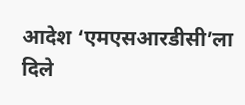आदेश ‘एमएसआरडीसी’ला दिले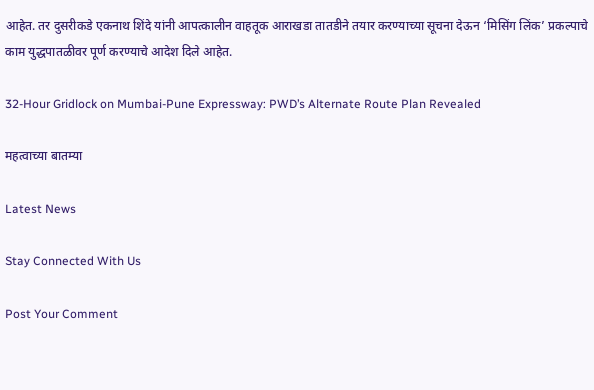आहेत. तर दुसरीकडे एकनाथ शिंदे यांनी आपत्कालीन वाहतूक आराखडा तातडीने तयार करण्याच्या सूचना देऊन ‘मिसिंग लिंक’ प्रकल्पाचे काम युद्धपातळीवर पूर्ण करण्याचे आदेश दिले आहेत.

32-Hour Gridlock on Mumbai-Pune Expressway: PWD’s Alternate Route Plan Revealed

महत्वाच्या बातम्या

Latest News

Stay Connected With Us

Post Your Comment